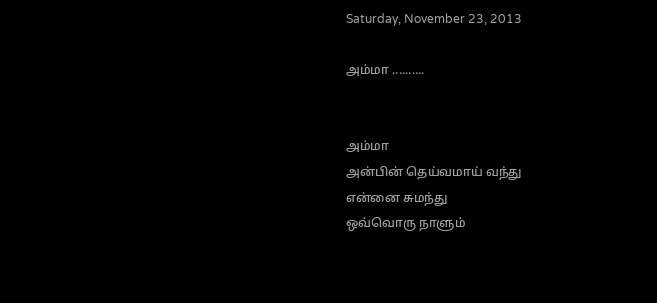Saturday, November 23, 2013

அம்மா ..........


அம்மா
அன்பின் தெய்வமாய் வந்து
என்னை சுமந்து
ஒவ்வொரு நாளும்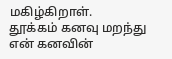மகிழ்கிறாள்.
தூக்கம் கனவு மறந்து
என் கனவின்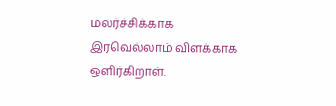மலர்ச்சிக்காக
இரவெல்லாம் விளக்காக ஒளிர்கிறாள்.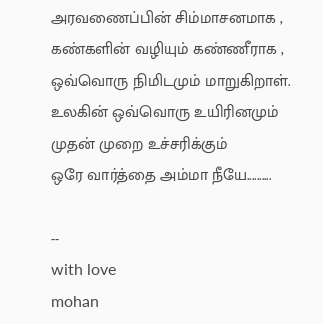அரவணைப்பின் சிம்மாசனமாக ,
கண்களின் வழியும் கண்ணீராக ,
ஒவ்வொரு நிமிடமும் மாறுகிறாள்.
உலகின் ஒவ்வொரு உயிரினமும்
முதன் முறை உச்சரிக்கும்
ஒரே வார்த்தை அம்மா நீயே..........

--
with love
mohan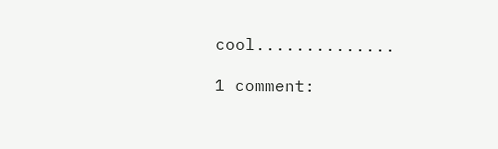cool..............

1 comment: